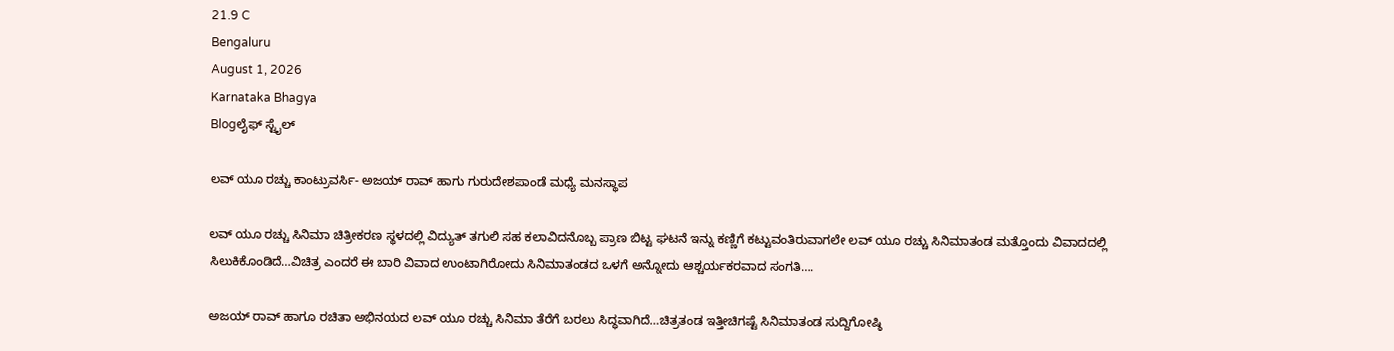21.9 C
Bengaluru
August 1, 2026
Karnataka Bhagya
Blogಲೈಫ್ ಸ್ಟೈಲ್

ಲವ್ ಯೂ ರಚ್ಚು ಕಾಂಟ್ರುವರ್ಸಿ- ಅಜಯ್ ರಾವ್ ಹಾಗು ಗುರುದೇಶಪಾಂಡೆ ಮಧ್ಯೆ ಮನಸ್ಥಾಪ

ಲವ್ ಯೂ ರಚ್ಚು ಸಿನಿಮಾ ಚಿತ್ರೀಕರಣ ‌ಸ್ಥಳದಲ್ಲಿ ವಿದ್ಯುತ್ ತಗುಲಿ ಸಹ ಕಲಾವಿದನೊಬ್ಬ ಪ್ರಾಣ ಬಿಟ್ಟ ಘಟನೆ ಇನ್ನು ಕಣ್ಣಿಗೆ ಕಟ್ಟುವಂತಿರುವಾಗಲೇ ಲವ್ ಯೂ ರಚ್ಚು ಸಿನಿಮಾ‌ತಂಡ ಮತ್ತೊಂದು ವಿವಾದದಲ್ಲಿ ಸಿಲುಕಿಕೊಂಡಿದೆ…ವಿಚಿತ್ರ ಎಂದರೆ ಈ ಬಾರಿ ವಿವಾದ ಉಂಟಾಗಿರೋದು ಸಿನಿಮಾತಂಡದ ಒಳಗೆ ಅನ್ನೋದು ಆಶ್ಚರ್ಯಕರವಾದ ಸಂಗತಿ….

ಅಜಯ್ ರಾವ್ ಹಾಗೂ ರಚಿತಾ ಅಭಿನಯದ ಲವ್ ಯೂ ರಚ್ಚು ಸಿನಿಮಾ‌ ತೆರೆಗೆ ಬರಲು ಸಿದ್ಧವಾಗಿದೆ…ಚಿತ್ರತಂಡ ‌ಇತ್ತೀಚಿಗಷ್ಟೆ ಸಿನಿಮಾತಂಡ ಸುದ್ದಿಗೋಷ್ಠಿ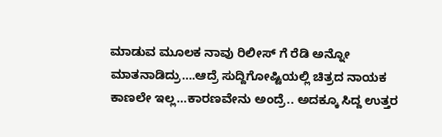ಮಾಡುವ ಮೂಲಕ‌ ನಾವು ರಿಲೀಸ್ ಗೆ ರೆಡಿ ಅನ್ನೋ ಮಾತನಾಡಿದ್ರು….ಆದ್ರೆ ಸುದ್ದಿಗೋಷ್ಟಿಯಲ್ಲಿ ಚಿತ್ರದ ನಾಯಕ ಕಾಣಲೇ‌ ಇಲ್ಲ…ಕಾರಣವೇನು ಅಂದ್ರೆ.. ಅದಕ್ಕೂ‌ ಸಿದ್ದ ಉತ್ತರ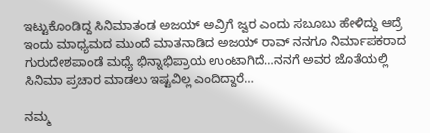ಇಟ್ಟುಕೊಂಡಿದ್ದ ‌ಸಿನಿಮಾತಂಡ‌ ಅಜಯ್ ಅವ್ರಿಗೆ ಜ್ವರ ಎಂದು ಸಬೂಬು ಹೇಳಿದ್ದು ಆದ್ರೆ‌ ಇಂದು ಮಾಧ್ಯಮದ‌ ಮುಂದೆ ಮಾತನಾಡಿದ‌ ಅಜಯ್ ರಾವ್ ನನಗೂ ನಿರ್ಮಾಪಕರಾದ ಗುರುದೇಶಪಾಂಡೆ ಮಧ್ಯೆ ಭಿನ್ನಾಭಿಪ್ರಾಯ ಉಂಟಾಗಿದೆ…ನನಗೆ ಅವರ ಜೊತೆಯಲ್ಲಿ ಸಿನಿಮಾ ಪ್ರಚಾರ ಮಾಡಲು ಇಷ್ಟವಿಲ್ಲ ಎಂದಿದ್ದಾರೆ…

ನಮ್ಮ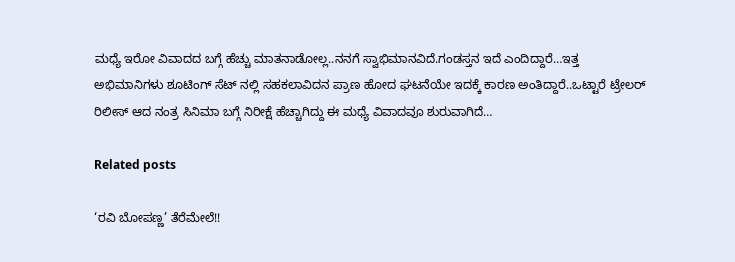ಮಧ್ಯೆ ಇರೋ ವಿವಾದದ ಬಗ್ಗೆ ಹೆಚ್ಚು ಮಾತನಾಡೋಲ್ಲ..ನನಗೆ ಸ್ವಾಭಿಮಾನವಿದೆ.ಗಂಡಸ್ತನ ಇದೆ ಎಂದಿದ್ದಾರೆ…ಇತ್ತ ಅಭಿಮಾನಿಗಳು ಶೂಟಿಂಗ್ ಸೆಟ್ ನಲ್ಲಿ ಸಹ‌ಕಲಾವಿದನ ಪ್ರಾಣ ಹೋದ ಘಟನೆಯೇ ಇದಕ್ಕೆ ಕಾರಣ ಅಂತಿದ್ದಾರೆ‌‌..ಒಟ್ಟಾರೆ ಟ್ರೇಲರ್ ರಿಲೀಸ್ ಆದ ನಂತ್ರ ಸಿನಿಮಾ ಬಗ್ಗೆ ನಿರೀಕ್ಷೆ ಹೆಚ್ಚಾಗಿದ್ದು ಈ ಮಧ್ಯೆ ವಿವಾದವೂ ಶುರುವಾಗಿದೆ…

Related posts

‘ರವಿ ಬೋಪಣ್ಣ’ ತೆರೆಮೇಲೆ!!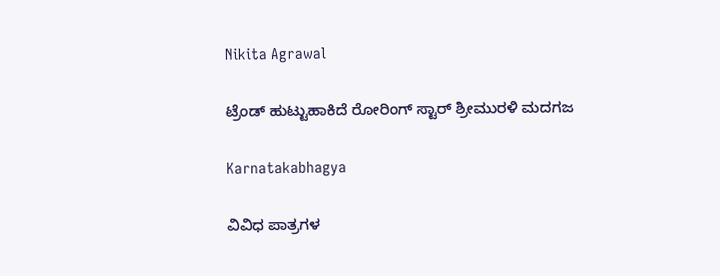Nikita Agrawal

ಟ್ರೆಂಡ್ ಹುಟ್ಟುಹಾಕಿದೆ ರೋರಿಂಗ್ ಸ್ಟಾರ್ ಶ್ರೀಮುರಳಿ ಮದಗಜ

Karnatakabhagya

ವಿವಿಧ ಪಾತ್ರಗಳ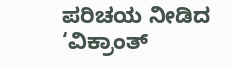ಪರಿಚಯ ನೀಡಿದ ‘ವಿಕ್ರಾಂತ್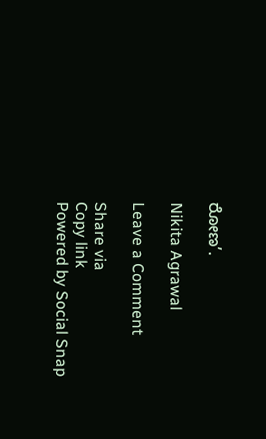ರೋಣ’.

Nikita Agrawal

Leave a Comment

Share via
Copy link
Powered by Social Snap